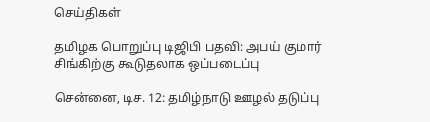செய்திகள்

தமிழக பொறுப்பு டிஜிபி பதவி: அபய் குமார் சிங்கிற்கு கூடுதலாக ஒப்படைப்பு

சென்னை, டிச. 12: தமிழ்நாடு ஊழல் தடுப்பு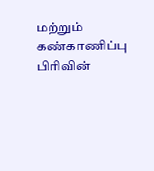மற்றும் கண்காணிப்பு பிரிவின்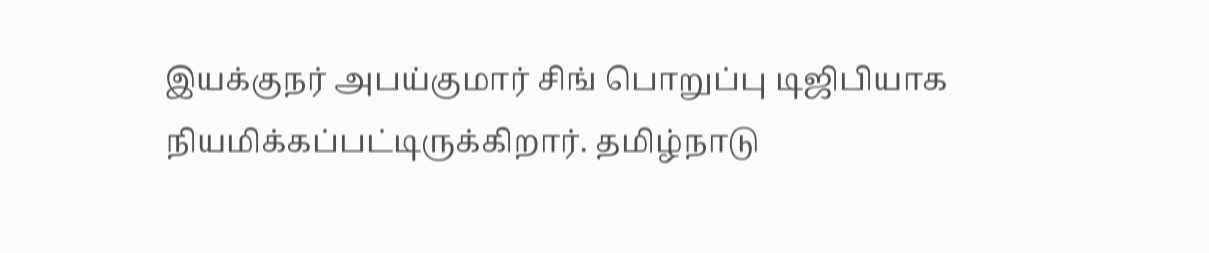இயக்குநர் அபய்குமார் சிங் பொறுப்பு டிஜிபியாக நியமிக்கப்பட்டிருக்கிறார். தமிழ்நாடு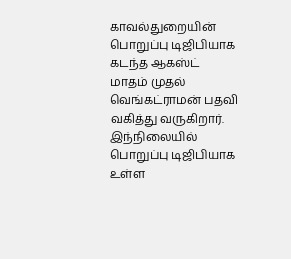காவல்துறையின் பொறுப்பு டிஜிபியாக கடந்த ஆகஸ்ட் மாதம் முதல் வெங்கட்ராமன் பதவி வகித்து வருகிறார். இந்நிலையில் பொறுப்பு டிஜிபியாக உள்ள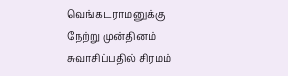வெங்கடராமனுக்கு நேற்று முன்தினம் சுவாசிப்பதில் சிரமம்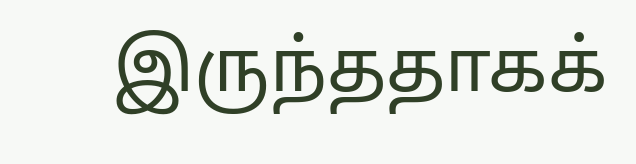இருந்ததாகக்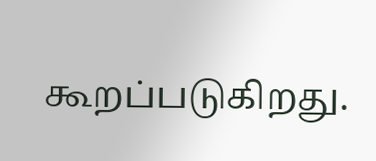கூறப்படுகிறது.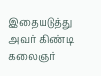இதையடுத்து அவர் கிண்டி கலைஞர்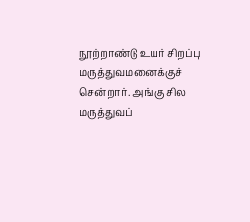நூற்றாண்டு உயர் சிறப்பு மருத்துவமனைக்குச் சென்றார். அங்கு சில மருத்துவப்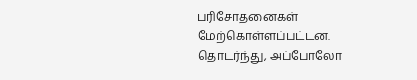பரிசோதனைகள் மேற்கொள்ளப்பட்டன. தொடர்ந்து, அப்போலோ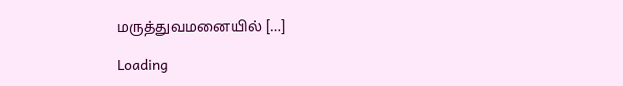மருத்துவமனையில் […]

Loading